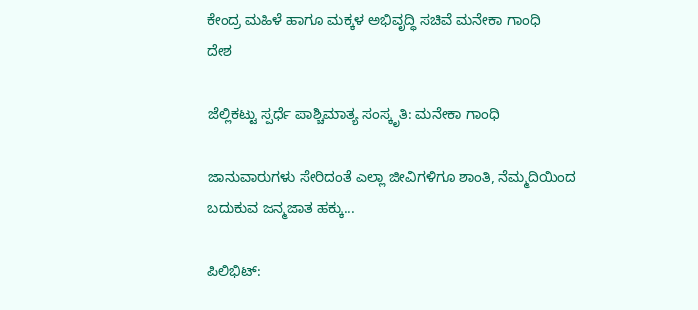ಕೇಂದ್ರ ಮಹಿಳೆ ಹಾಗೂ ಮಕ್ಕಳ ಅಭಿವೃದ್ಧಿ ಸಚಿವೆ ಮನೇಕಾ ಗಾಂಧಿ
ದೇಶ

ಜೆಲ್ಲಿಕಟ್ಟು ಸ್ಪರ್ಧೆ ಪಾಶ್ಚಿಮಾತ್ಯ ಸಂಸ್ಕೃತಿ: ಮನೇಕಾ ಗಾಂಧಿ

ಜಾನುವಾರುಗಳು ಸೇರಿದಂತೆ ಎಲ್ಲಾ ಜೀವಿಗಳಿಗೂ ಶಾಂತಿ, ನೆಮ್ಮದಿಯಿಂದ ಬದುಕುವ ಜನ್ಮಜಾತ ಹಕ್ಕು...

ಪಿಲಿಭಿಟ್: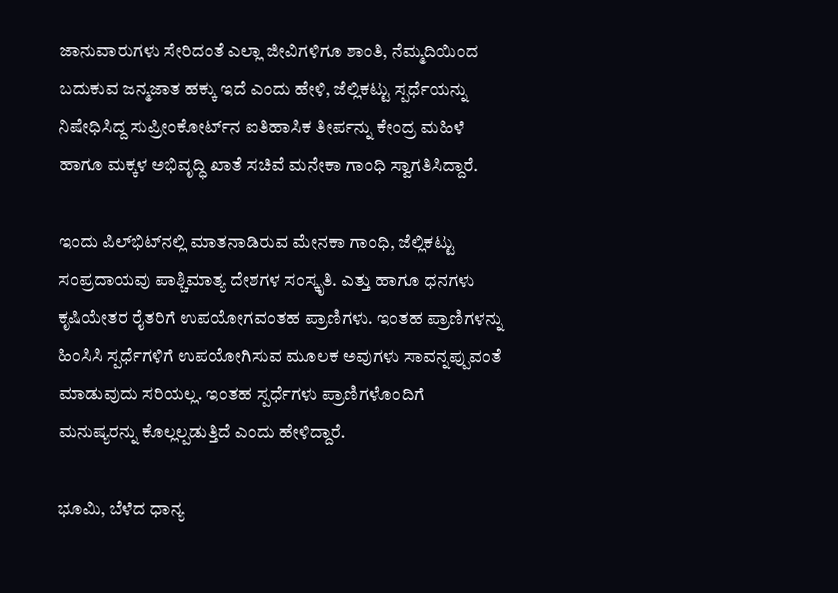ಜಾನುವಾರುಗಳು ಸೇರಿದಂತೆ ಎಲ್ಲಾ ಜೀವಿಗಳಿಗೂ ಶಾಂತಿ, ನೆಮ್ಮದಿಯಿಂದ ಬದುಕುವ ಜನ್ಮಜಾತ ಹಕ್ಕು ಇದೆ ಎಂದು ಹೇಳಿ, ಜೆಲ್ಲಿಕಟ್ಟು ಸ್ಪರ್ಧೆಯನ್ನು ನಿಷೇಧಿಸಿದ್ದ ಸುಪ್ರೀಂಕೋರ್ಟ್‌ನ ಐತಿಹಾಸಿಕ ತೀರ್ಪನ್ನು ಕೇಂದ್ರ ಮಹಿಳೆ ಹಾಗೂ ಮಕ್ಕಳ ಅಭಿವೃದ್ಧಿ ಖಾತೆ ಸಚಿವೆ ಮನೇಕಾ ಗಾಂಧಿ ಸ್ವಾಗತಿಸಿದ್ದಾರೆ.

ಇಂದು ಪಿಲ್‌ಭಿಟ್‌ನಲ್ಲಿ ಮಾತನಾಡಿರುವ ಮೇನಕಾ ಗಾಂಧಿ, ಜೆಲ್ಲಿಕಟ್ಟು ಸಂಪ್ರದಾಯವು ಪಾಶ್ಚಿಮಾತ್ಯ ದೇಶಗಳ ಸಂಸ್ಕೃತಿ. ಎತ್ತು ಹಾಗೂ ಧನಗಳು ಕೃಷಿಯೇತರ ರೈತರಿಗೆ ಉಪಯೋಗವಂತಹ ಪ್ರಾಣಿಗಳು. ಇಂತಹ ಪ್ರಾಣಿಗಳನ್ನು ಹಿಂಸಿಸಿ ಸ್ಪರ್ಧೆಗಳಿಗೆ ಉಪಯೋಗಿಸುವ ಮೂಲಕ ಅವುಗಳು ಸಾವನ್ನಪ್ಪುವಂತೆ ಮಾಡುವುದು ಸರಿಯಲ್ಲ. ಇಂತಹ ಸ್ಪರ್ಧೆಗಳು ಪ್ರಾಣಿಗಳೊಂದಿಗೆ ಮನುಷ್ಯರನ್ನು ಕೊಲ್ಲಲ್ಪಡುತ್ತಿದೆ ಎಂದು ಹೇಳಿದ್ದಾರೆ.

ಭೂಮಿ, ಬೆಳೆದ ಧಾನ್ಯ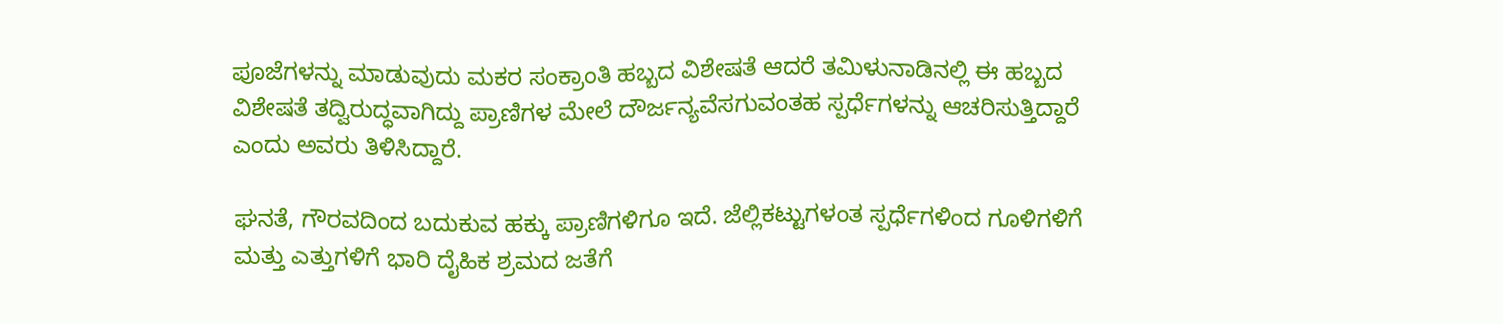ಪೂಜೆಗಳನ್ನು ಮಾಡುವುದು ಮಕರ ಸಂಕ್ರಾಂತಿ ಹಬ್ಬದ ವಿಶೇಷತೆ ಆದರೆ ತಮಿಳುನಾಡಿನಲ್ಲಿ ಈ ಹಬ್ಬದ ವಿಶೇಷತೆ ತದ್ವಿರುದ್ಧವಾಗಿದ್ದು ಪ್ರಾಣಿಗಳ ಮೇಲೆ ದೌರ್ಜನ್ಯವೆಸಗುವಂತಹ ಸ್ಪರ್ಧೆಗಳನ್ನು ಆಚರಿಸುತ್ತಿದ್ದಾರೆ ಎಂದು ಅವರು ತಿಳಿಸಿದ್ದಾರೆ.

ಘನತೆ, ಗೌರವದಿಂದ ಬದುಕುವ ಹಕ್ಕು ಪ್ರಾಣಿಗಳಿಗೂ ಇದೆ. ಜೆಲ್ಲಿಕಟ್ಟುಗಳಂತ ಸ್ಪರ್ಧೆಗಳಿಂದ ಗೂಳಿಗಳಿಗೆ ಮತ್ತು ಎತ್ತುಗಳಿಗೆ ಭಾರಿ ದೈಹಿಕ ಶ್ರಮದ ಜತೆಗೆ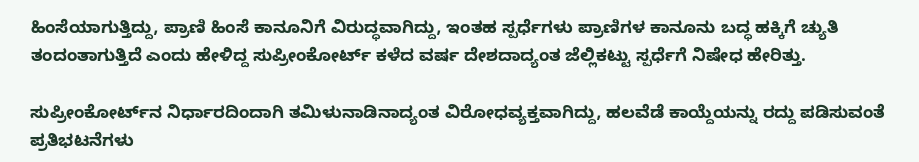ಹಿಂಸೆಯಾಗುತ್ತಿದ್ದು, ಪ್ರಾಣಿ ಹಿಂಸೆ ಕಾನೂನಿಗೆ ವಿರುದ್ಧವಾಗಿದ್ದು, ಇಂತಹ ಸ್ಪರ್ಧೆಗಳು ಪ್ರಾಣಿಗಳ ಕಾನೂನು ಬದ್ಧ ಹಕ್ಕಿಗೆ ಚ್ಯುತಿ ತಂದಂತಾಗುತ್ತಿದೆ ಎಂದು ಹೇಳಿದ್ದ ಸುಪ್ರೀಂಕೋರ್ಟ್ ಕಳೆದ ವರ್ಷ ದೇಶದಾದ್ಯಂತ ಜೆಲ್ಲಿಕಟ್ಟು ಸ್ಪರ್ಧೆಗೆ ನಿಷೇಧ ಹೇರಿತ್ತು.

ಸುಪ್ರೀಂಕೋರ್ಟ್‌ನ ನಿರ್ಧಾರದಿಂದಾಗಿ ತಮಿಳುನಾಡಿನಾದ್ಯಂತ ವಿರೋಧವ್ಯಕ್ತವಾಗಿದ್ದು, ಹಲವೆಡೆ ಕಾಯ್ದೆಯನ್ನು ರದ್ದು ಪಡಿಸುವಂತೆ ಪ್ರತಿಭಟನೆಗಳು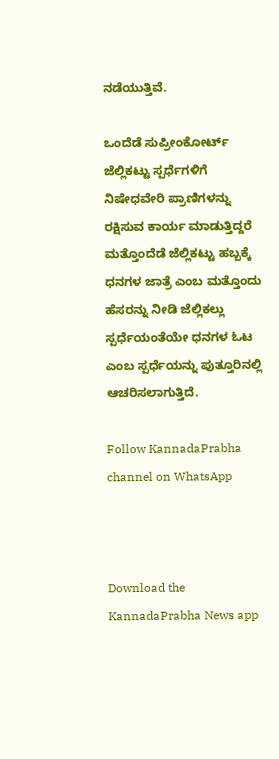ನಡೆಯುತ್ತಿವೆ.

ಒಂದೆಡೆ ಸುಪ್ರೀಂಕೋರ್ಟ್ ಜೆಲ್ಲಿಕಟ್ಟು ಸ್ಪರ್ಧೆಗಳಿಗೆ ನಿಷೇಧವೇರಿ ಪ್ರಾಣಿಗಳನ್ನು ರಕ್ಷಿಸುವ ಕಾರ್ಯ ಮಾಡುತ್ತಿದ್ದರೆ ಮತ್ತೊಂದೆಡೆ ಜೆಲ್ಲಿಕಟ್ಟು ಹಬ್ಬಕ್ಕೆ ಧನಗಳ ಜಾತ್ರೆ ಎಂಬ ಮತ್ತೊಂದು ಹೆಸರನ್ನು ನೀಡಿ ಜೆಲ್ಲಿಕಲ್ಲು ಸ್ಪರ್ಧೆಯಂತೆಯೇ ಧನಗಳ ಓಟ ಎಂಬ ಸ್ಪರ್ಧೆಯನ್ನು ಪುತ್ತೂರಿನಲ್ಲಿ ಆಚರಿಸಲಾಗುತ್ತಿದೆ.

Follow KannadaPrabha channel on WhatsApp



Download the KannadaPrabha News app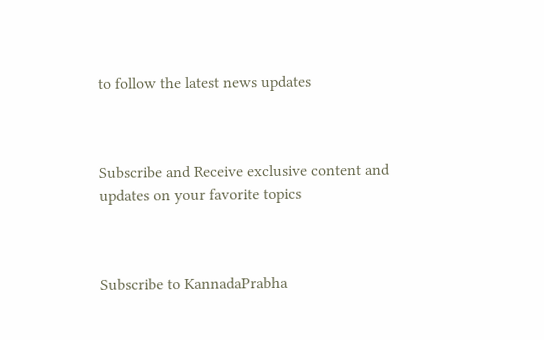to follow the latest news updates



Subscribe and Receive exclusive content and updates on your favorite topics



Subscribe to KannadaPrabha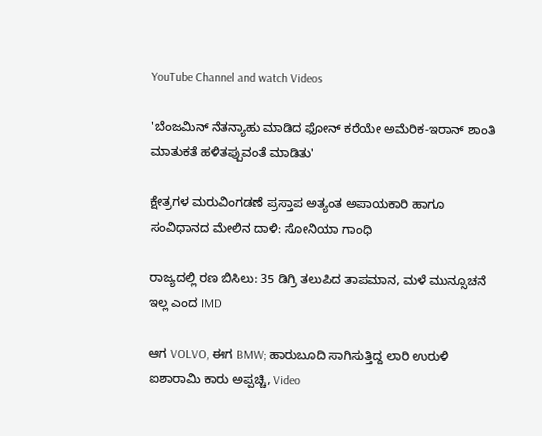YouTube Channel and watch Videos

'ಬೆಂಜಮಿನ್ ನೆತನ್ಯಾಹು ಮಾಡಿದ ಫೋನ್ ಕರೆಯೇ ಅಮೆರಿಕ-ಇರಾನ್ ಶಾಂತಿ ಮಾತುಕತೆ ಹಳಿತಪ್ಪುವಂತೆ ಮಾಡಿತು'

ಕ್ಷೇತ್ರಗಳ ಮರುವಿಂಗಡಣೆ ಪ್ರಸ್ತಾಪ ಅತ್ಯಂತ ಅಪಾಯಕಾರಿ ಹಾಗೂ ಸಂವಿಧಾನದ ಮೇಲಿನ ದಾಳಿ: ಸೋನಿಯಾ ಗಾಂಧಿ

ರಾಜ್ಯದಲ್ಲಿ ರಣ ಬಿಸಿಲು: 35 ಡಿಗ್ರಿ ತಲುಪಿದ ತಾಪಮಾನ, ಮಳೆ ಮುನ್ಸೂಚನೆ ಇಲ್ಲ ಎಂದ IMD

ಆಗ VOLVO, ಈಗ BMW; ಹಾರುಬೂದಿ ಸಾಗಿಸುತ್ತಿದ್ದ ಲಾರಿ ಉರುಳಿ ಐಶಾರಾಮಿ ಕಾರು ಅಪ್ಪಚ್ಚಿ, Video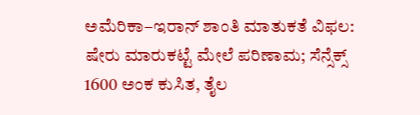ಅಮೆರಿಕಾ–ಇರಾನ್ ಶಾಂತಿ ಮಾತುಕತೆ ವಿಫಲ: ಷೇರು ಮಾರುಕಟ್ಟೆ ಮೇಲೆ ಪರಿಣಾಮ; ಸೆನ್ಸೆಕ್ಸ್ 1600 ಅಂಕ ಕುಸಿತ, ತೈಲ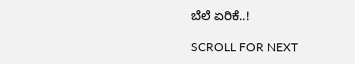ಬೆಲೆ ಏರಿಕೆ..!

SCROLL FOR NEXT